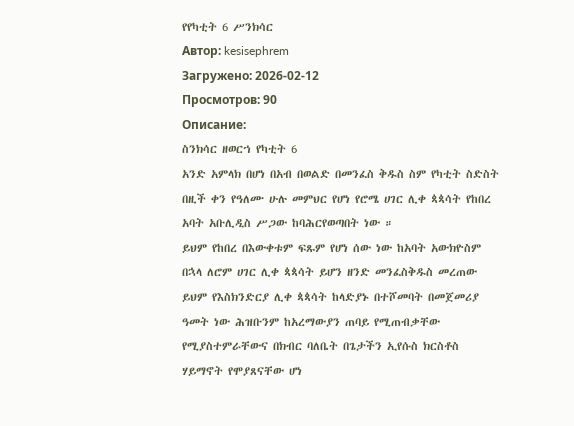የየካቲት 6 ሥንክሳር
Автор: kesisephrem
Загружено: 2026-02-12
Просмотров: 90
Описание:
ስንክሳር ዘወርኀ የካቲት 6
አንድ አምላክ በሆነ በአብ በወልድ በመንፈስ ቅዱስ ስም የካቲት ስድስት በዚች ቀን የዓለሙ ሁሉ መምህር የሆነ የሮሜ ሀገር ሊቀ ጳጳሳት የከበረ አባት አቡሊዲስ ሥጋው ከባሕርየወጣበት ነው ።
ይህም የከበረ በእውቀቱም ፍጹም የሆነ ሰው ነው ከአባት አውክዮስም በኋላ ለሮም ሀገር ሊቀ ጳጳሳት ይሆን ዘንድ መንፈስቅዱስ መረጠው ይህም የእስክንድርያ ሊቀ ጳጳሳት ከላድያኑ በተሾመባት በመጀመሪያ ዓመት ነው ሕዝቡንም ከአረማውያን ጠባይ የሚጠብቃቸው የሚያስተምራቸውና በክብር ባለቤት በጌታችን ኢየሱስ ክርስቶስ ሃይማኖት የሞያጸናቸው ሆነ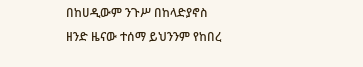በከሀዲውም ንጉሥ በከላድያኖስ ዘንድ ዜናው ተሰማ ይህንንም የከበረ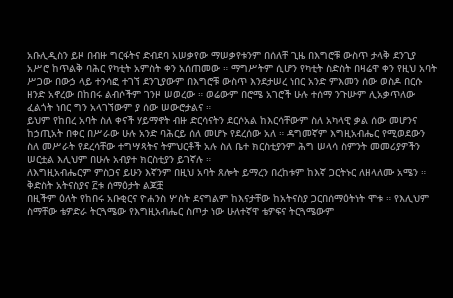አቡሊዲስን ይዞ በብዙ ግርፋትና ድብደባ አሠቃየው ማሠቃየቱንም በሰለቸ ጊዜ በእግሮቹ ውስጥ ታላቅ ደንጊያ አሥሮ ከጥልቅ ባሕር የካቲት አምስት ቀን አሰጠመው ። ማግሥትም ሲሆን የካቲት ስድስት በዛሬዋ ቀን የዚህ አባት ሥጋው በውኃ ላይ ተንሳፎ ተገኘ ደንጊያውም በእግሮቹ ውስጥ እንደታሠረ ነበር አንድ ምእመን ሰው ወስዶ በርሱ ዘንድ አኖረው በከበሩ ልብሶችም ገንዞ ሠወረው ። ወሬውም በሮሜ አገሮች ሁሉ ተሰማ ንጉሡም ሊአቃጥለው ፈልጎት ነበር ግን አላገኘውም ያ ሰው ሠውሮታልና ።
ይህም የከበረ አባት ስለ ቀናች ሃይማኖት ብዙ ድርሳናትን ደርሶአል ከእርሳቸውም ስለ አካላዊ ቃል ሰው መሆንና ከኃጢአት በቀር በሥራው ሁሉ አንድ ባሕርይ ሰለ መሆኑ የደረሰው አለ ። ዳግመኛም እግዚአብሔር የሚወደውን ስለ መሥራት የደረሳቸው ተግሣጻትና ትምህርቶች አሉ ስለ ቤተ ክርስቲያንም ሕግ ሠላሳ ስምንት መመሪያዎችን ሠርቷል እሊህም በሁሉ አብያተ ክርስቲያን ይገኛሉ ።
ለእግዚአብሔርም ምስጋና ይሁን እኛንም በዚህ አባት ጸሎት ይማረን በረከቱም ከእኛ ጋርትኑር ለዘላለሙ አሜን ።
ቅድስት አትናስያና ፫ቱ ሰማዕታት ልጆቿ
በዚችም ዕለት የከበሩ አቡቂርና ዮሐንስ ሦስት ደናግልም ከእናታቸው ከአትናስያ ጋርበሰማዕትነት ሞቱ ። የእሊህም ስማቸው ቴዎድራ ትርጓሜው የእግዚአብሔር ስጦታ ነው ሁለተኛዋ ቴዎፍና ትርጓሜውም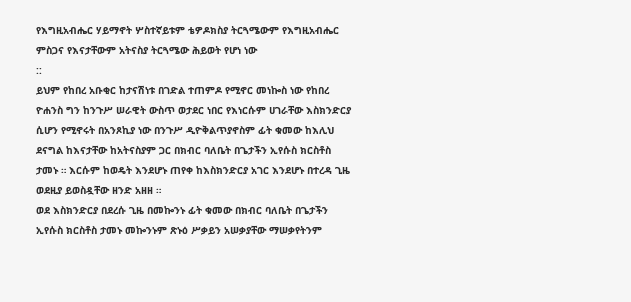የእግዚአብሔር ሃይማኖት ሦስተኛይቱም ቴዎዶክስያ ትርጓሜውም የእግዚአብሔር ምስጋና የእናታቸውም አትናስያ ትርጓሜው ሕይወት የሆነ ነው
::
ይህም የከበረ አቡቂር ከታናሽነቱ በገድል ተጠምዶ የሚኖር መነኰስ ነው የከበረ ዮሐንስ ግን ከንጉሥ ሠራዊት ውስጥ ወታደር ነበር የእነርሱም ሀገራቸው እስክንድርያ ሲሆን የሚኖሩት በአንጾኪያ ነው በንጉሥ ዲዮቅልጥያኖስም ፊት ቁመው ከእሊህ ደናግል ከእናታቸው ከአትናስያም ጋር በክብር ባለቤት በጌታችን ኢየሱስ ክርስቶስ ታመኑ ። እርሱም ከወዴት እንደሆኑ ጠየቀ ከእስክንድርያ አገር እንደሆኑ በተረዳ ጊዜ ወደዚያ ይወስዷቸው ዘንድ አዘዘ ።
ወደ እስክንድርያ በደረሱ ጊዜ በመኰንኑ ፊት ቁመው በክብር ባለቤት በጌታችን ኢየሱስ ክርስቶስ ታመኑ መኰንኑም ጽኑዕ ሥቃይን አሠቃያቸው ማሠቃየትንም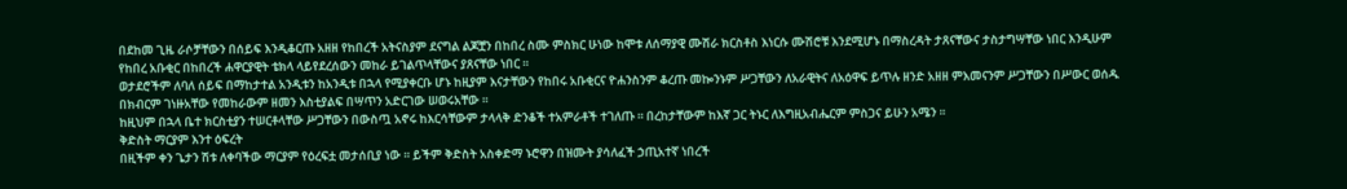በደከመ ጊዜ ራሶቻቸውን በሰይፍ እንዲቆርጡ አዘዘ የከበረች አትናስያም ደናግል ልጆቿን በከበረ ስሙ ምስክር ሁነው ከሞቱ ለሰማያዊ ሙሽራ ክርስቶስ እነርሱ ሙሽሮቹ እንደሚሆኑ በማስረዳት ታጸናቸውና ታስታግሣቸው ነበር እንዲሁም የከበረ አቡቂር በከበረች ሐዋርያዊት ቴክላ ላይየደረሰውን መከራ ይገልጥላቸውና ያጸናቸው ነበር ።
ወታደሮችም ለባለ ሰይፍ በማከታተል አንዲቱን ከአንዲቱ በኋላ የሚያቀርቡ ሆኑ ከዚያም እናታቸውን የከበሩ አቡቂርና ዮሐንስንም ቆረጡ መኰንኑም ሥጋቸውን ለአራዊትና ለአዕዋፍ ይጥሉ ዘንድ አዘዘ ምእመናንም ሥጋቸውን በሥውር ወሰዱ በክብርም ገነዙአቸው የመከራውም ዘመን እስቲያልፍ በሣጥን አድርገው ሠወሩአቸው ።
ከዚህም በኋላ ቤተ ክርስቲያን ተሠርቶላቸው ሥጋቸውን በውስጧ አኖሩ ከእርሳቸውም ታላላቅ ድንቆች ተአምራቶች ተገለጡ ። በረከታቸውም ከእኛ ጋር ትኑር ለእግዚአብሔርም ምስጋና ይሁን አሜን ።
ቅድስት ማርያም እንተ ዕፍረት
በዚችም ቀን ጌታን ሽቱ ለቀባችው ማርያም የዕረፍቷ መታሰቢያ ነው ። ይችም ቅድስት አስቀድማ ኑሮዋን በዝሙት ያሳለፈች ኃጢአተኛ ነበረች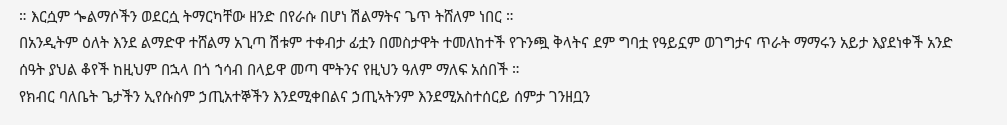። እርሷም ጐልማሶችን ወደርሷ ትማርካቸው ዘንድ በየራሱ በሆነ ሽልማትና ጌጥ ትሸለም ነበር ።
በአንዲትም ዕለት እንደ ልማድዋ ተሸልማ አጊጣ ሽቱም ተቀብታ ፊቷን በመስታዋት ተመለከተች የጉንጯ ቅላትና ደም ግባቷ የዓይኗም ወገግታና ጥራት ማማሩን አይታ እያደነቀች አንድ ሰዓት ያህል ቆየች ከዚህም በኋላ በጎ ኀሳብ በላይዋ መጣ ሞትንና የዚህን ዓለም ማለፍ አሰበች ።
የክብር ባለቤት ጌታችን ኢየሱስም ኃጢአተኞችን እንደሚቀበልና ኃጢኣትንም እንደሚአስተሰርይ ሰምታ ገንዘቧን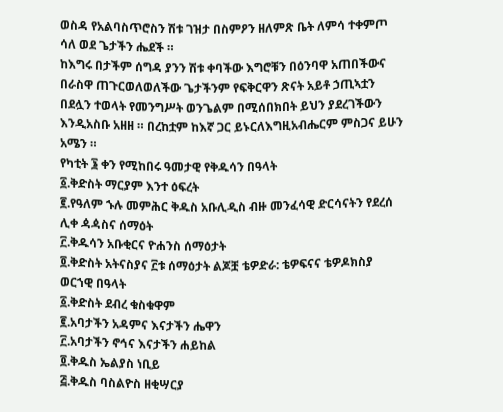ወስዳ የአልባስጥሮስን ሽቱ ገዝታ በስምዖን ዘለምጽ ቤት ለምሳ ተቀምጦ ሳለ ወደ ጌታችን ሔደች ።
ከእግሩ በታችም ሰግዳ ያንን ሽቱ ቀባችው እግሮቹን በዕንባዋ አጠበችውና በራስዋ ጠጉርወለወለችው ጌታችንም የፍቅርዋን ጽናት አይቶ ኃጢኣቷን በደሏን ተወላት የመንግሥት ወንጌልም በሚሰበክበት ይህን ያደረገችውን እንዲአስቡ አዘዘ ። በረከቷም ከእኛ ጋር ይኑርለእግዚአብሔርም ምስጋና ይሁን አሜን ።
የካቲት ፮ ቀን የሚከበሩ ዓመታዊ የቅዱሳን በዓላት
፩.ቅድስት ማርያም እንተ ዕፍረት
፪.የዓለም ኁሉ መምሕር ቅዱስ አቡሊዲስ ብዙ መንፈሳዊ ድርሳናትን የደረሰ ሊቀ ዻዻስና ሰማዕት
፫.ቅዱሳን አቡቂርና ዮሐንስ ሰማዕታት
፬.ቅድስት አትናስያና ፫ቱ ሰማዕታት ልጆቿ ቴዎድራ: ቴዎፍናና ቴዎዶክስያ
ወርኀዊ በዓላት
፩.ቅድስት ደብረ ቁስቁዋም
፪.አባታችን አዳምና እናታችን ሔዋን
፫.አባታችን ኖኅና እናታችን ሐይከል
፬.ቅዱስ ኤልያስ ነቢይ
፭.ቅዱስ ባስልዮስ ዘቂሣርያ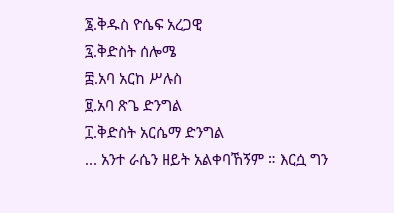፮.ቅዱስ ዮሴፍ አረጋዊ
፯.ቅድስት ሰሎሜ
፰.አባ አርከ ሥሉስ
፱.አባ ጽጌ ድንግል
፲.ቅድስት አርሴማ ድንግል
... አንተ ራሴን ዘይት አልቀባኸኝም ። እርሷ ግን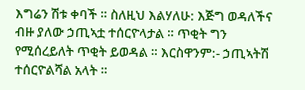እግሬን ሽቱ ቀባች ። ስለዚህ እልሃለሁ: እጅግ ወዳለችና ብዙ ያለው ኃጢኣቷ ተሰርዮላታል ። ጥቂት ግን የሚሰረይለት ጥቂት ይወዳል ። እርስዋንም:- ኃጢኣትሽ ተሰርዮልሻል አላት ።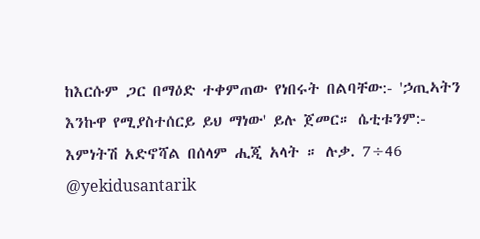ከእርሱም ጋር በማዕድ ተቀምጠው የነበሩት በልባቸው:- 'ኃጢኣትን እንኩዋ የሚያስተሰርይ ይህ ማነው' ይሉ ጀመር። ሴቲቱንም:- እምነትሽ አድኖሻል በሰላም ሒጂ አላት ። ሉቃ. 7÷46
@yekidusantarik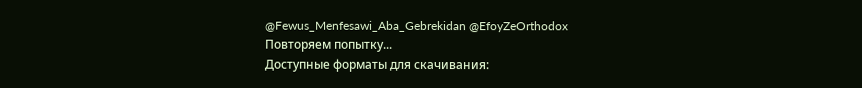@Fewus_Menfesawi_Aba_Gebrekidan @EfoyZeOrthodox
Повторяем попытку...
Доступные форматы для скачивания: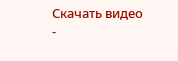Скачать видео
-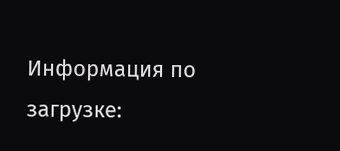Информация по загрузке: